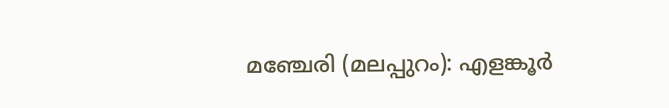മഞ്ചേരി (മലപ്പുറം): എളങ്കൂർ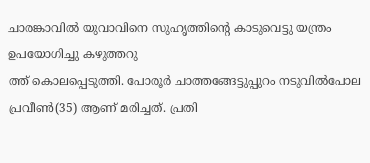ചാരങ്കാവിൽ യുവാവിനെ സുഹൃത്തിന്റെ കാടുവെട്ടു യന്ത്രം ഉപയോഗിച്ചു കഴുത്തറു
ത്ത് കൊലപ്പെടുത്തി. പോരൂർ ചാത്തങ്ങേട്ടുപ്പുറം നടുവിൽപോല പ്രവീൺ(35) ആണ് മരിച്ചത്. പ്രതി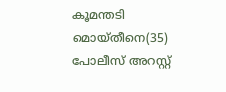കൂമന്തടി മൊയ്തീനെ(35) പോലീസ് അറസ്റ്റ്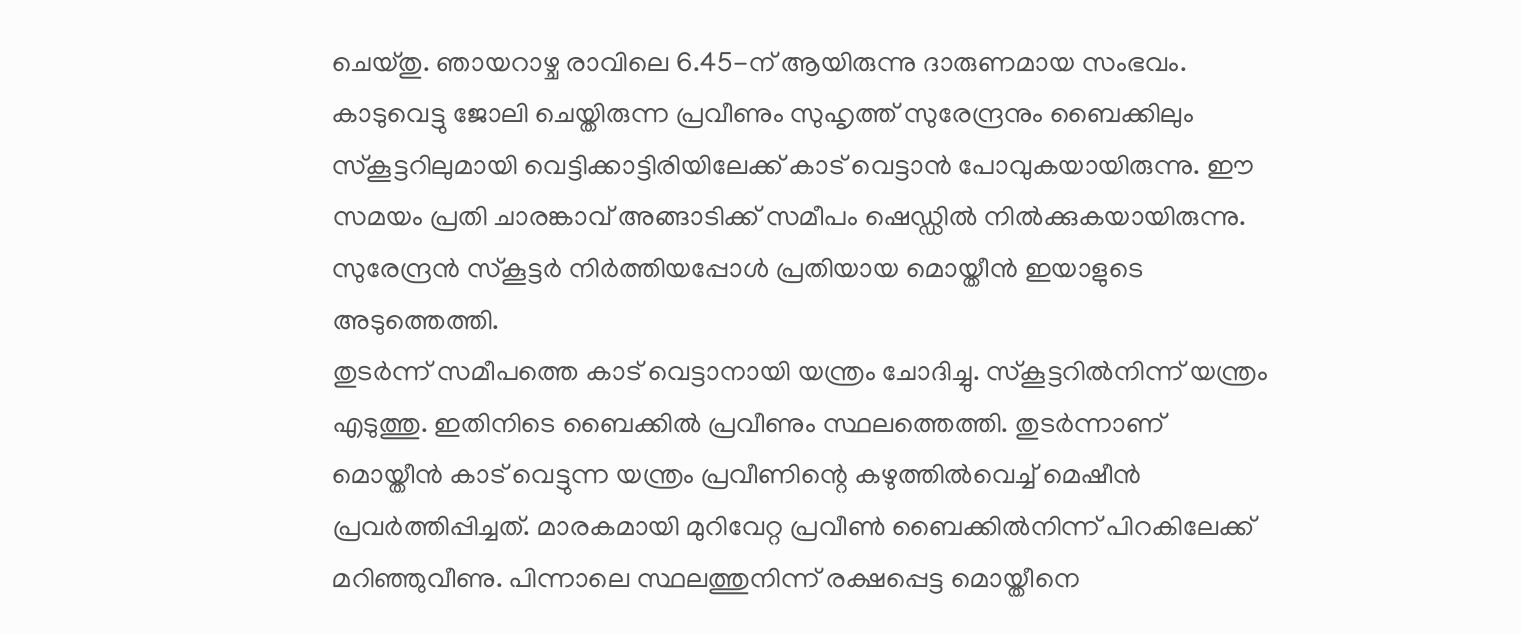ചെയ്തു. ഞായറാഴ്ച രാവിലെ 6.45-ന് ആയിരുന്നു ദാരുണമായ സംഭവം. കാടുവെട്ടു ജോലി ചെയ്തിരുന്ന പ്രവീണും സുഹൃത്ത് സുരേന്ദ്രനും ബൈക്കിലും സ്കൂട്ടറിലുമായി വെട്ടിക്കാട്ടിരിയിലേക്ക് കാട് വെട്ടാൻ പോവുകയായിരുന്നു. ഈ സമയം പ്രതി ചാരങ്കാവ് അങ്ങാടിക്ക് സമീപം ഷെഡ്ഡിൽ നിൽക്കുകയായിരുന്നു. സുരേന്ദ്രൻ സ്കൂട്ടർ നിർത്തിയപ്പോൾ പ്രതിയായ മൊയ്തീൻ ഇയാളുടെ അടുത്തെത്തി.
തുടർന്ന് സമീപത്തെ കാട് വെട്ടാനായി യന്ത്രം ചോദിച്ചു. സ്കൂട്ടറിൽനിന്ന് യന്ത്രം എടുത്തു. ഇതിനിടെ ബൈക്കിൽ പ്രവീണും സ്ഥലത്തെത്തി. തുടർന്നാണ് മൊയ്തീൻ കാട് വെട്ടുന്ന യന്ത്രം പ്രവീണിന്റെ കഴുത്തിൽവെച്ച് മെഷീൻ പ്രവർത്തിപ്പിച്ചത്. മാരകമായി മുറിവേറ്റ പ്രവീൺ ബൈക്കിൽനിന്ന് പിറകിലേക്ക് മറിഞ്ഞുവീണു. പിന്നാലെ സ്ഥലത്തുനിന്ന് രക്ഷപ്പെട്ട മൊയ്തീനെ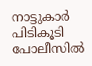നാട്ടുകാർ പിടികൂടി പോലീസിൽ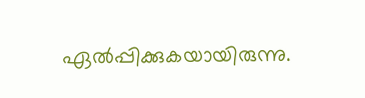ഏൽപ്പിക്കുകയായിരുന്നു.